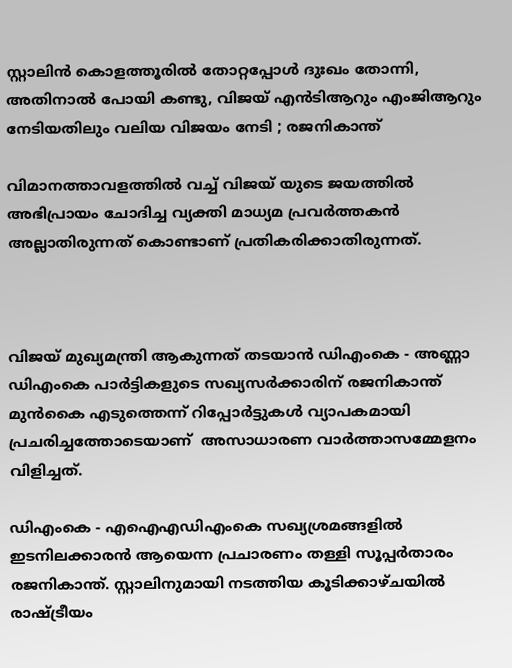സ്റ്റാലിന്‍ കൊളത്തൂരില്‍ തോറ്റപ്പോള്‍ ദുഃഖം തോന്നി, അതിനാല്‍ പോയി കണ്ടു, വിജയ് എന്‍ടിആറും എംജിആറും നേടിയതിലും വലിയ വിജയം നേടി ; രജനികാന്ത്

വിമാനത്താവളത്തില്‍ വച്ച് വിജയ് യുടെ ജയത്തില്‍ അഭിപ്രായം ചോദിച്ച വ്യക്തി മാധ്യമ പ്രവര്‍ത്തകന്‍ അല്ലാതിരുന്നത് കൊണ്ടാണ് പ്രതികരിക്കാതിരുന്നത്.



വിജയ് മുഖ്യമന്ത്രി ആകുന്നത് തടയാന്‍ ഡിഎംകെ - അണ്ണാ ഡിഎംകെ പാര്‍ട്ടികളുടെ സഖ്യസര്‍ക്കാരിന് രജനികാന്ത് മുന്‍കൈ എടുത്തെന്ന് റിപ്പോര്‍ട്ടുകള്‍ വ്യാപകമായി പ്രചരിച്ചത്തോടെയാണ്  അസാധാരണ വാര്‍ത്താസമ്മേളനം വിളിച്ചത്.

ഡിഎംകെ - എഐഎഡിഎംകെ സഖ്യശ്രമങ്ങളില്‍ ഇടനിലക്കാരന്‍ ആയെന്ന പ്രചാരണം തള്ളി സൂപ്പര്‍താരം രജനികാന്ത്. സ്റ്റാലിനുമായി നടത്തിയ കൂടിക്കാഴ്ചയില്‍ രാഷ്ട്രീയം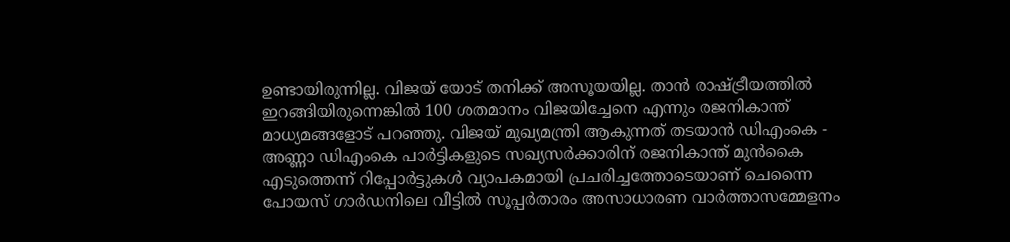ഉണ്ടായിരുന്നില്ല. വിജയ് യോട് തനിക്ക് അസൂയയില്ല. താന്‍ രാഷ്ട്രീയത്തില്‍ ഇറങ്ങിയിരുന്നെങ്കില്‍ 100 ശതമാനം വിജയിച്ചേനെ എന്നും രജനികാന്ത് മാധ്യമങ്ങളോട് പറഞ്ഞു. വിജയ് മുഖ്യമന്ത്രി ആകുന്നത് തടയാന്‍ ഡിഎംകെ - അണ്ണാ ഡിഎംകെ പാര്‍ട്ടികളുടെ സഖ്യസര്‍ക്കാരിന് രജനികാന്ത് മുന്‍കൈ എടുത്തെന്ന് റിപ്പോര്‍ട്ടുകള്‍ വ്യാപകമായി പ്രചരിച്ചത്തോടെയാണ് ചെന്നൈ പോയസ് ഗാര്‍ഡനിലെ വീട്ടില്‍ സൂപ്പര്‍താരം അസാധാരണ വാര്‍ത്താസമ്മേളനം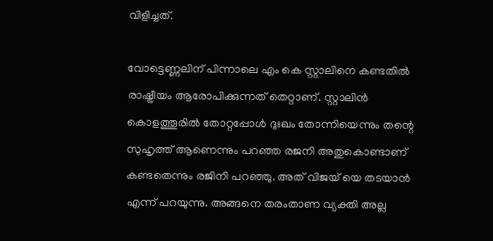വിളിച്ചത്.

വോട്ടെണ്ണലിന് പിന്നാലെ എം കെ സ്റ്റാലിനെ കണ്ടതില്‍ രാഷ്ട്രീയം ആരോപിക്കുന്നത് തെറ്റാണ്. സ്റ്റാലിന്‍ കൊളത്തൂരില്‍ തോറ്റപ്പോള്‍ ദുഃഖം തോന്നിയെന്നും തന്റെ സുഹൃത്ത് ആണെന്നും പറഞ്ഞ രജനി അതുകൊണ്ടാണ് കണ്ടതെന്നും രജിനി പറഞ്ഞു. അത് വിജയ് യെ തടയാന്‍ എന്ന് പറയുന്നു. അങ്ങനെ തരംതാണ വ്യക്തി അല്ല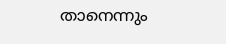താനെന്നും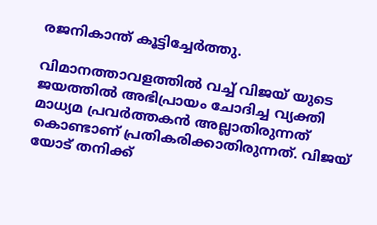രജനികാന്ത് കൂട്ടിച്ചേര്‍ത്തു.

വിമാനത്താവളത്തില്‍ വച്ച് വിജയ് യുടെ ജയത്തില്‍ അഭിപ്രായം ചോദിച്ച വ്യക്തി മാധ്യമ പ്രവര്‍ത്തകന്‍ അല്ലാതിരുന്നത് കൊണ്ടാണ് പ്രതികരിക്കാതിരുന്നത്. വിജയ് യോട് തനിക്ക്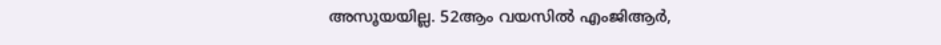അസൂയയില്ല. 52ആം വയസില്‍ എംജിആര്‍,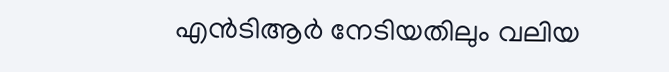എന്‍ടിആര്‍ നേടിയതിലും വലിയ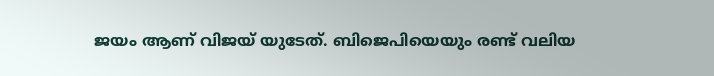ജയം ആണ് വിജയ് യുടേത്. ബിജെപിയെയും രണ്ട് വലിയ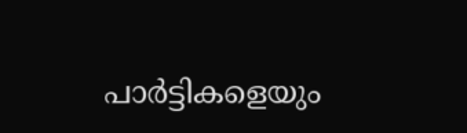പാര്‍ട്ടികളെയും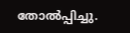തോല്‍പ്പിച്ചു.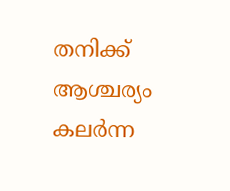തനിക്ക് ആശ്ചര്യം കലര്‍ന്ന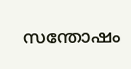സന്തോഷം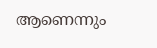ആണെന്നും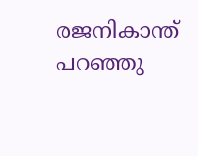രജനികാന്ത് പറഞ്ഞു